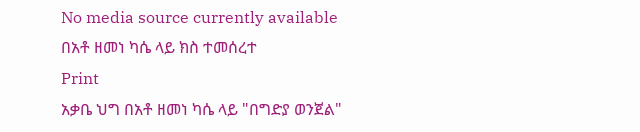No media source currently available
በአቶ ዘመነ ካሴ ላይ ክስ ተመሰረተ
Print
አቃቤ ህግ በአቶ ዘመነ ካሴ ላይ "በግድያ ወንጀል"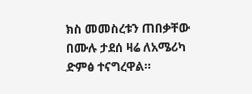ክስ መመስረቱን ጠበቃቸው በሙሉ ታደሰ ዛሬ ለአሜሪካ ድምፅ ተናግረዋል።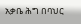አቃቤ ሕግ በባህር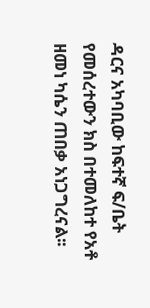ዳርና አካባቢው ከፍተኛ ፍ/ቤት የመሰረተውን ክስ በተመለከተ የአቶ ዘመነ ካሴን ጠበቃ አነጋግረናል፡፡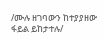/ሙሉ ዘገባውን ከተያያዘው ፋይል ይከታተሉ/